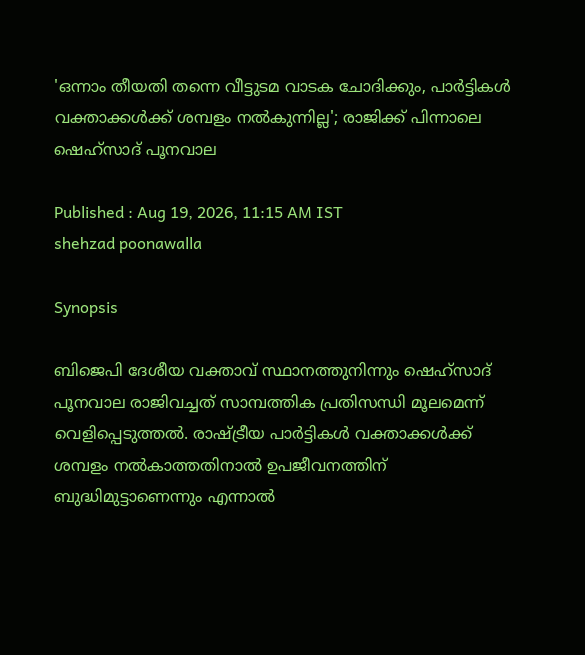'ഒന്നാം തീയതി തന്നെ വീട്ടുടമ വാടക ചോദിക്കും, പാർട്ടികൾ വക്താക്കൾക്ക് ശമ്പളം നൽകുന്നില്ല'; രാജിക്ക് പിന്നാലെ ഷെഹ്സാദ് പൂനവാല

Published : Aug 19, 2026, 11:15 AM IST
shehzad poonawalla

Synopsis

ബിജെപി ദേശീയ വക്താവ് സ്ഥാനത്തുനിന്നും ഷെഹ്സാദ് പൂനവാല രാജിവച്ചത് സാമ്പത്തിക പ്രതിസന്ധി മൂലമെന്ന് വെളിപ്പെടുത്തൽ. രാഷ്ട്രീയ പാർട്ടികൾ വക്താക്കൾക്ക് ശമ്പളം നൽകാത്തതിനാൽ ഉപജീവനത്തിന് ബുദ്ധിമുട്ടാണെന്നും എന്നാൽ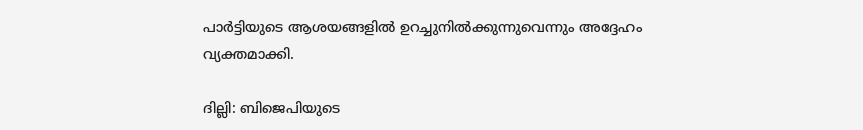പാർട്ടിയുടെ ആശയങ്ങളിൽ ഉറച്ചുനിൽക്കുന്നുവെന്നും അദ്ദേഹം വ്യക്തമാക്കി.

ദില്ലി: ബിജെപിയുടെ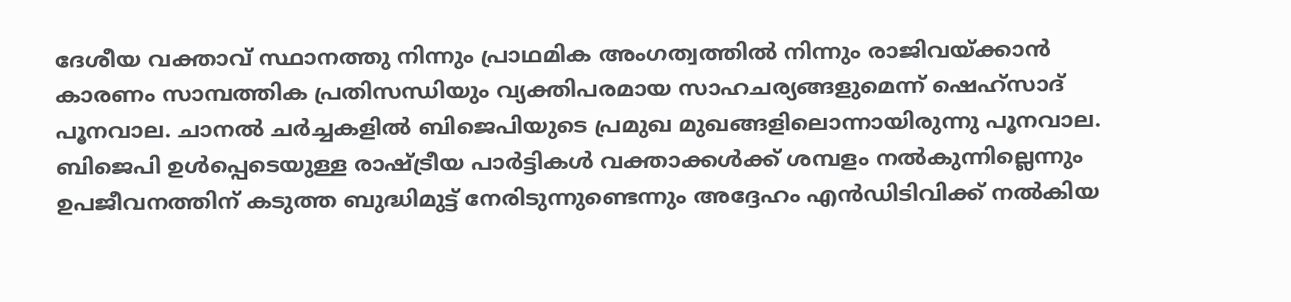ദേശീയ വക്താവ് സ്ഥാനത്തു നിന്നും പ്രാഥമിക അംഗത്വത്തിൽ നിന്നും രാജിവയ്ക്കാൻ കാരണം സാമ്പത്തിക പ്രതിസന്ധിയും വ്യക്തിപരമായ സാഹചര്യങ്ങളുമെന്ന് ഷെഹ്സാദ് പൂനവാല. ചാനൽ ചർച്ചകളിൽ ബിജെപിയുടെ പ്രമുഖ മുഖങ്ങളിലൊന്നായിരുന്നു പൂനവാല. ബിജെപി ഉൾപ്പെടെയുള്ള രാഷ്ട്രീയ പാർട്ടികൾ വക്താക്കൾക്ക് ശമ്പളം നൽകുന്നില്ലെന്നും ഉപജീവനത്തിന് കടുത്ത ബുദ്ധിമുട്ട് നേരിടുന്നുണ്ടെന്നും അദ്ദേഹം എൻഡിടിവിക്ക് നൽകിയ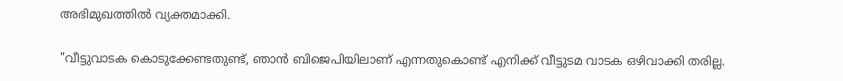അഭിമുഖത്തിൽ വ്യക്തമാക്കി.

"വീട്ടുവാടക കൊടുക്കേണ്ടതുണ്ട്, ഞാൻ ബിജെപിയിലാണ് എന്നതുകൊണ്ട് എനിക്ക് വീട്ടുടമ വാടക ഒഴിവാക്കി തരില്ല.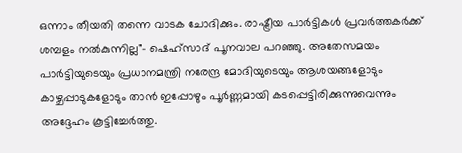ഒന്നാം തീയതി തന്നെ വാടക ചോദിക്കും. രാഷ്ട്രീയ പാർട്ടികൾ പ്രവർത്തകർക്ക് ശമ്പളം നൽകുന്നില്ല"- ഷെഹ്സാദ് പൂനവാല പറഞ്ഞു. അതേസമയം പാർട്ടിയുടെയും പ്രധാനമന്ത്രി നരേന്ദ്ര മോദിയുടെയും ആശയങ്ങളോടും കാഴ്ചപ്പാടുകളോടും താൻ ഇപ്പോഴും പൂർണ്ണമായി കടപ്പെട്ടിരിക്കുന്നുവെന്നും അദ്ദേഹം കൂട്ടിച്ചേർത്തു.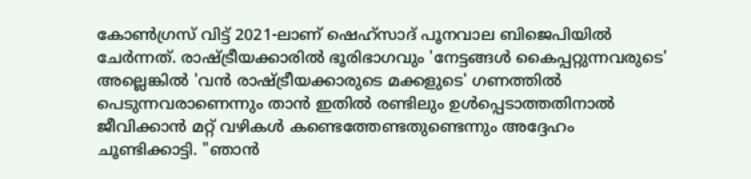കോൺഗ്രസ് വിട്ട് 2021-ലാണ് ഷെഹ്സാദ് പൂനവാല ബിജെപിയിൽ ചേർന്നത്. രാഷ്ട്രീയക്കാരിൽ ഭൂരിഭാഗവും 'നേട്ടങ്ങൾ കൈപ്പറ്റുന്നവരുടെ' അല്ലെങ്കിൽ 'വൻ രാഷ്ട്രീയക്കാരുടെ മക്കളുടെ' ഗണത്തിൽ പെടുന്നവരാണെന്നും താൻ ഇതിൽ രണ്ടിലും ഉൾപ്പെടാത്തതിനാൽ ജീവിക്കാൻ മറ്റ് വഴികൾ കണ്ടെത്തേണ്ടതുണ്ടെന്നും അദ്ദേഹം ചൂണ്ടിക്കാട്ടി. "ഞാൻ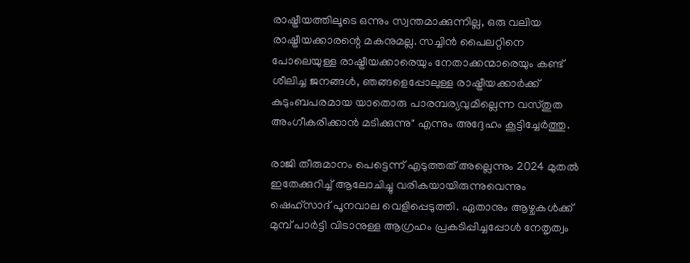രാഷ്ട്രീയത്തിലൂടെ ഒന്നും സ്വന്തമാക്കുന്നില്ല, ഒരു വലിയ രാഷ്ട്രീയക്കാരന്റെ മകനുമല്ല. സച്ചിൻ പൈലറ്റിനെ പോലെയുള്ള രാഷ്ട്രീയക്കാരെയും നേതാക്കന്മാരെയും കണ്ട് ശീലിച്ച ജനങ്ങൾ, ഞങ്ങളെപ്പോലുള്ള രാഷ്ട്രീയക്കാർക്ക് കുടുംബപരമായ യാതൊരു പാരമ്പര്യവുമില്ലെന്ന വസ്തുത അംഗീകരിക്കാൻ മടിക്കുന്നു" എന്നും അദ്ദേഹം കൂട്ടിച്ചേർത്തു.

രാജി തീരുമാനം പെട്ടെന്ന് എടുത്തത് അല്ലെന്നും 2024 മുതൽ ഇതേക്കുറിച്ച് ആലോചിച്ചു വരികയായിരുന്നുവെന്നും ഷെഹ്സാദ് പൂനവാല വെളിപ്പെടുത്തി. ഏതാനും ആഴ്ചകൾക്ക് മുമ്പ് പാർട്ടി വിടാനുള്ള ആഗ്രഹം പ്രകടിപ്പിച്ചപ്പോൾ നേതൃത്വം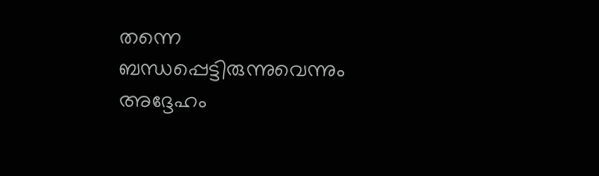തന്നെ ബന്ധപ്പെട്ടിരുന്നുവെന്നും അദ്ദേഹം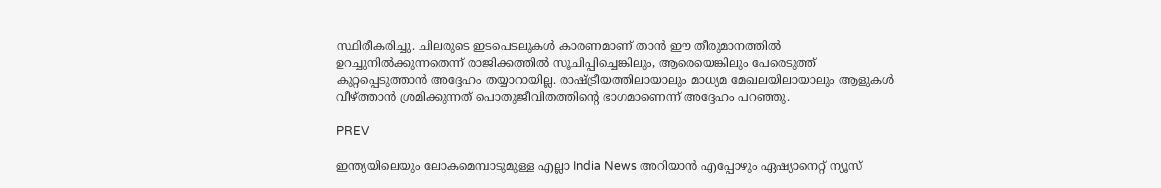സ്ഥിരീകരിച്ചു. ചിലരുടെ ഇടപെടലുകൾ കാരണമാണ് താൻ ഈ തീരുമാനത്തിൽ ഉറച്ചുനിൽക്കുന്നതെന്ന് രാജിക്കത്തിൽ സൂചിപ്പിച്ചെങ്കിലും, ആരെയെങ്കിലും പേരെടുത്ത് കുറ്റപ്പെടുത്താൻ അദ്ദേഹം തയ്യാറായില്ല. രാഷ്ട്രീയത്തിലായാലും മാധ്യമ മേഖലയിലായാലും ആളുകൾ വീഴ്ത്താൻ ശ്രമിക്കുന്നത് പൊതുജീവിതത്തിന്‍റെ ഭാഗമാണെന്ന് അദ്ദേഹം പറഞ്ഞു.

PREV

ഇന്ത്യയിലെയും ലോകമെമ്പാടുമുള്ള എല്ലാ India News അറിയാൻ എപ്പോഴും ഏഷ്യാനെറ്റ് ന്യൂസ്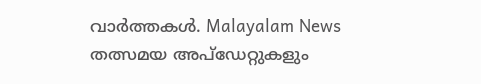വാർത്തകൾ. Malayalam News   തത്സമയ അപ്‌ഡേറ്റുകളും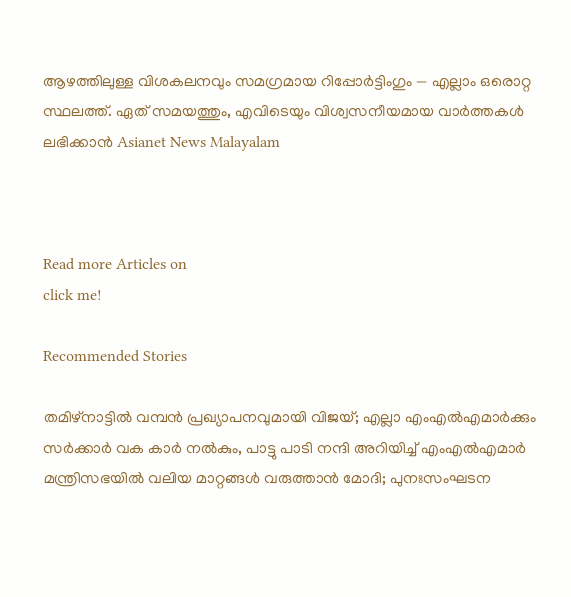ആഴത്തിലുള്ള വിശകലനവും സമഗ്രമായ റിപ്പോർട്ടിംഗും — എല്ലാം ഒരൊറ്റ സ്ഥലത്ത്. ഏത് സമയത്തും, എവിടെയും വിശ്വസനീയമായ വാർത്തകൾ ലഭിക്കാൻ Asianet News Malayalam



Read more Articles on
click me!

Recommended Stories

തമിഴ്നാട്ടിൽ വമ്പൻ പ്രഖ്യാപനവുമായി വിജയ്; എല്ലാ എംഎൽഎമാർക്കും സർക്കാർ വക കാർ നൽകും, പാട്ടു പാടി നന്ദി അറിയിച്ച് എംഎൽഎമാർ
മന്ത്രിസഭയിൽ വലിയ മാറ്റങ്ങൾ വരുത്താൻ മോദി; പുനഃസംഘടന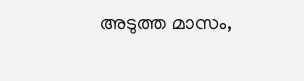അടുത്ത മാസം,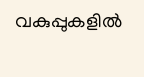വകുപ്പുകളിൽ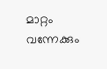മാറ്റം വന്നേക്കും